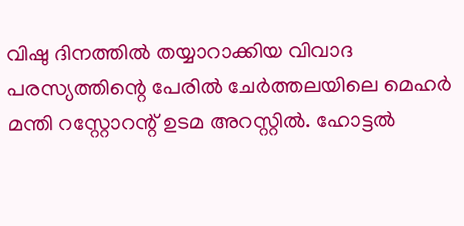വിഷു ദിനത്തിൽ തയ്യാറാക്കിയ വിവാദ പരസ്യത്തിന്റെ പേരിൽ ചേർത്തലയിലെ മെഹർ മന്തി റസ്റ്റോറന്റ് ഉടമ അറസ്റ്റിൽ. ഹോട്ടൽ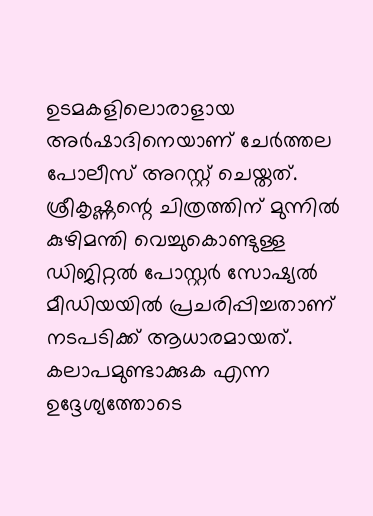ഉടമകളിലൊരാളായ അർഷാദിനെയാണ് ചേർത്തല പോലീസ് അറസ്റ്റ് ചെയ്തത്. ശ്രീകൃഷ്ണന്റെ ചിത്രത്തിന് മുന്നിൽ കുഴിമന്തി വെച്ചുകൊണ്ടുള്ള ഡിജിറ്റൽ പോസ്റ്റർ സോഷ്യൽ മീഡിയയിൽ പ്രചരിപ്പിച്ചതാണ് നടപടിക്ക് ആധാരമായത്.
കലാപമുണ്ടാക്കുക എന്ന ഉദ്ദേശ്യത്തോടെ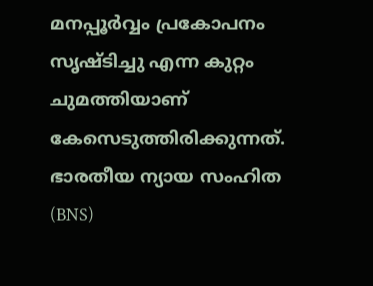മനപ്പൂർവ്വം പ്രകോപനം സൃഷ്ടിച്ചു എന്ന കുറ്റം ചുമത്തിയാണ് കേസെടുത്തിരിക്കുന്നത്. ഭാരതീയ ന്യായ സംഹിത (BNS)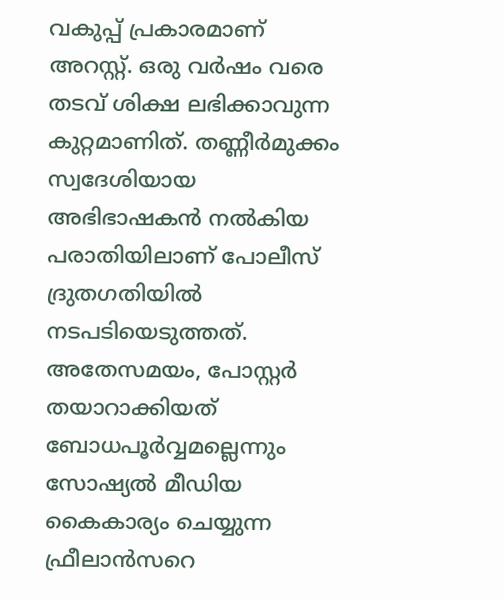വകുപ്പ് പ്രകാരമാണ് അറസ്റ്റ്. ഒരു വർഷം വരെ തടവ് ശിക്ഷ ലഭിക്കാവുന്ന കുറ്റമാണിത്. തണ്ണീർമുക്കം സ്വദേശിയായ അഭിഭാഷകൻ നൽകിയ പരാതിയിലാണ് പോലീസ് ദ്രുതഗതിയിൽ നടപടിയെടുത്തത്.
അതേസമയം, പോസ്റ്റർ തയാറാക്കിയത് ബോധപൂർവ്വമല്ലെന്നും സോഷ്യൽ മീഡിയ കൈകാര്യം ചെയ്യുന്ന ഫ്രീലാൻസറെ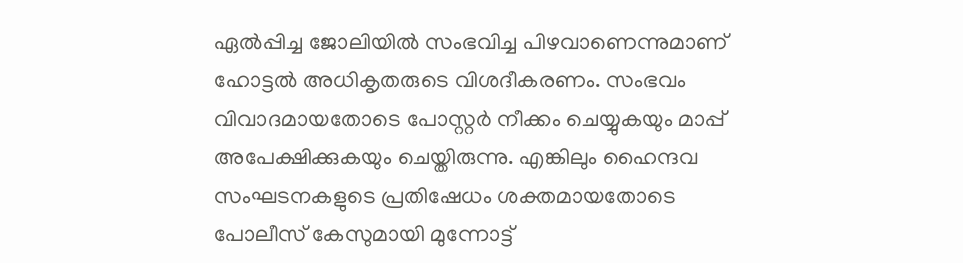ഏൽപ്പിച്ച ജോലിയിൽ സംഭവിച്ച പിഴവാണെന്നുമാണ് ഹോട്ടൽ അധികൃതരുടെ വിശദീകരണം. സംഭവം വിവാദമായതോടെ പോസ്റ്റർ നീക്കം ചെയ്യുകയും മാപ്പ് അപേക്ഷിക്കുകയും ചെയ്തിരുന്നു. എങ്കിലും ഹൈന്ദവ സംഘടനകളുടെ പ്രതിഷേധം ശക്തമായതോടെ പോലീസ് കേസുമായി മുന്നോട്ട്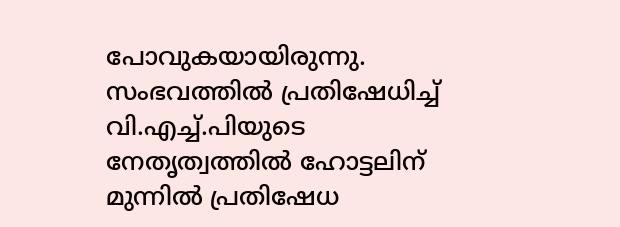പോവുകയായിരുന്നു. സംഭവത്തിൽ പ്രതിഷേധിച്ച് വി.എച്ച്.പിയുടെ നേതൃത്വത്തിൽ ഹോട്ടലിന് മുന്നിൽ പ്രതിഷേധ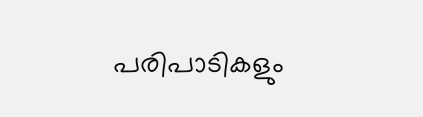പരിപാടികളും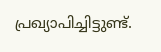പ്രഖ്യാപിച്ചിട്ടുണ്ട്.